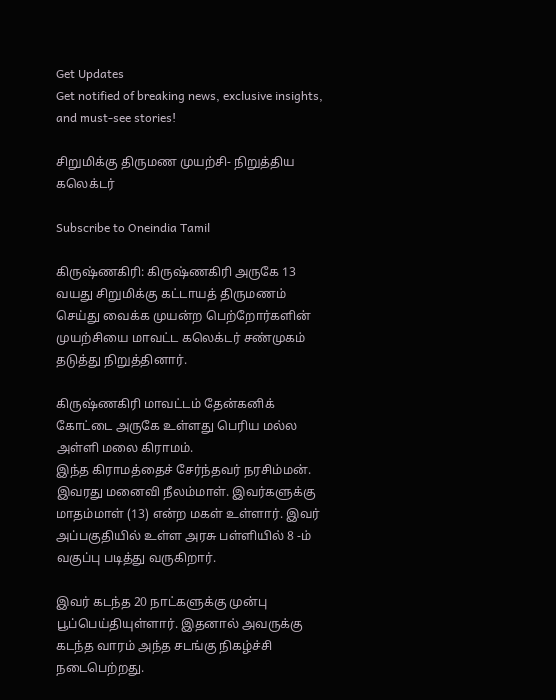Get Updates
Get notified of breaking news, exclusive insights, and must-see stories!

சிறுமிக்கு திருமண முயற்சி- நிறுத்திய கலெக்டர்

Subscribe to Oneindia Tamil

கிருஷ்ணகிரி: கிருஷ்ணகிரி அருகே 13 வயது சிறுமிக்கு கட்டாயத் திருமணம் செய்து வைக்க முயன்ற பெற்றோர்களின் முயற்சியை மாவட்ட கலெக்டர் சண்முகம் தடுத்து நிறுத்தினார்.

கிருஷ்ணகிரி மாவட்டம் தேன்கனிக் கோட்டை அருகே உள்ளது பெரிய மல்ல அள்ளி மலை கிராமம்.
இந்த கிராமத்தைச் சேர்ந்தவர் நரசிம்மன். இவரது மனைவி நீலம்மாள். இவர்களுக்கு மாதம்மாள் (13) என்ற மகள் உள்ளார். இவர் அப்பகுதியில் உள்ள அரசு பள்ளியில் 8 -ம் வகுப்பு படித்து வருகிறார்.

இவர் கடந்த 20 நாட்களுக்கு முன்பு பூப்பெய்தியுள்ளார். இதனால் அவருக்கு கடந்த வாரம் அந்த சடங்கு நிகழ்ச்சி நடைபெற்றது.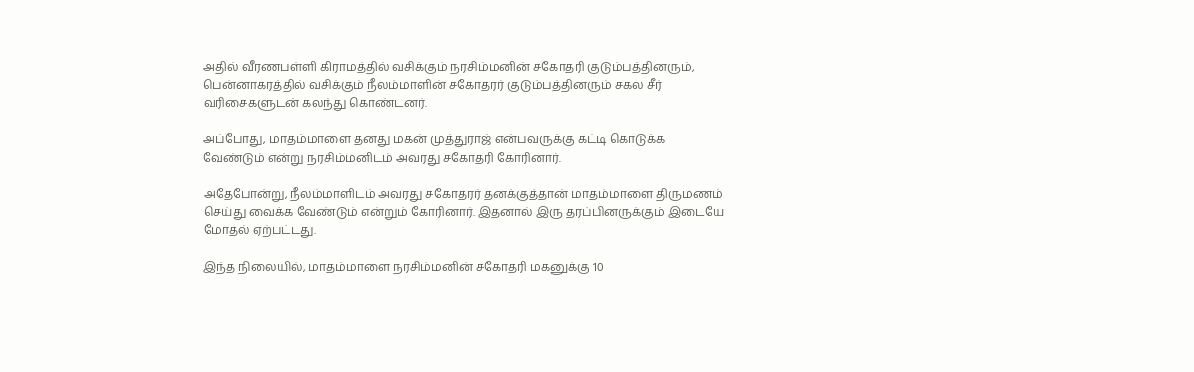அதில் வீரணபள்ளி கிராமத்தில் வசிக்கும் நரசிம்மனின் சகோதரி குடும்பத்தினரும், பென்னாகரத்தில் வசிக்கும் நீலம்மாளின் சகோதரர் குடும்பத்தினரும் சகல சீர் வரிசைகளுடன் கலந்து கொண்டனர்.

அப்போது, மாதம்மாளை தனது மகன் முத்துராஜ் என்பவருக்கு கட்டி கொடுக்க வேண்டும் என்று நரசிம்மனிடம் அவரது சகோதரி கோரினார்.

அதேபோன்று, நீலம்மாளிடம் அவரது சகோதரர் தனக்குத்தான் மாதம்மாளை திருமணம் செய்து வைக்க வேண்டும் என்றும் கோரினார். இதனால் இரு தரப்பினருக்கும் இடையே மோதல் ஏற்பட்டது.

இந்த நிலையில், மாதம்மாளை நரசிம்மனின் சகோதரி மகனுக்கு 10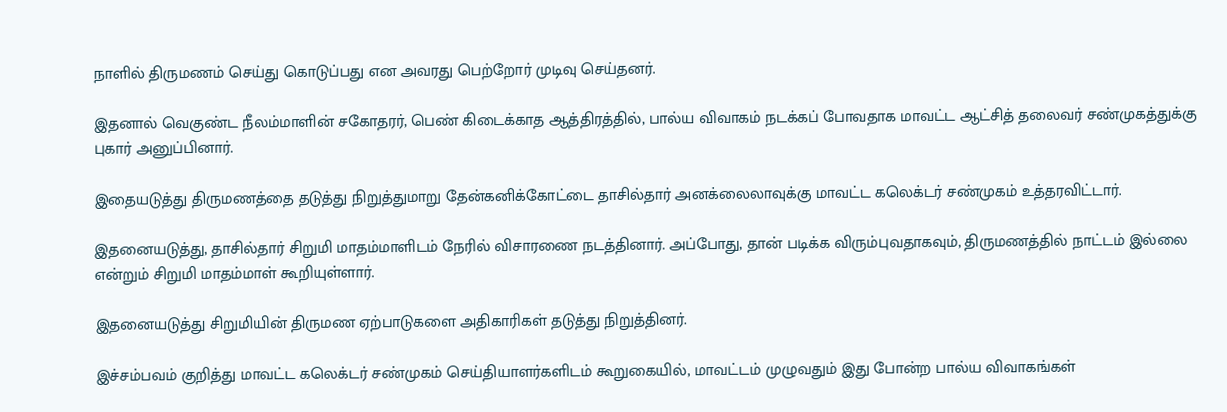நாளில் திருமணம் செய்து கொடுப்பது என அவரது பெற்றோர் முடிவு செய்தனர்.

இதனால் வெகுண்ட நீலம்மாளின் சகோதரர், பெண் கிடைக்காத ஆத்திரத்தில், பால்ய விவாகம் நடக்கப் போவதாக மாவட்ட ஆட்சித் தலைவர் சண்முகத்துக்கு புகார் அனுப்பினார்.

இதையடுத்து திருமணத்தை தடுத்து நிறுத்துமாறு தேன்கனிக்கோட்டை தாசில்தார் அனக்லைலாவுக்கு மாவட்ட கலெக்டர் சண்முகம் உத்தரவிட்டார்.

இதனையடுத்து, தாசில்தார் சிறுமி மாதம்மாளிடம் நேரில் விசாரணை நடத்தினார். அப்போது, தான் படிக்க விரும்புவதாகவும், திருமணத்தில் நாட்டம் இல்லை என்றும் சிறுமி மாதம்மாள் கூறியுள்ளார்.

இதனையடுத்து சிறுமியின் திருமண ஏற்பாடுகளை அதிகாரிகள் தடுத்து நிறுத்தினர்.

இச்சம்பவம் குறித்து மாவட்ட கலெக்டர் சண்முகம் செய்தியாளர்களிடம் கூறுகையில், மாவட்டம் முழுவதும் இது போன்ற பால்ய விவாகங்கள்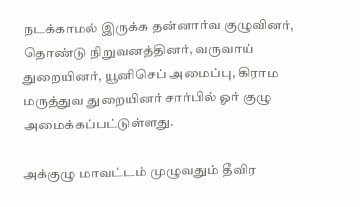நடக்காமல் இருக்க தன்னார்வ குழுவினர், தொண்டு நிறுவனத்தினர், வருவாய் துறையினர், யூனிசெப் அமைப்பு, கிராம மருத்துவ துறையினர் சார்பில் ஓர் குழு அமைக்கப்பட்டுள்ளது.

அக்குழு மாவட்டம் முழுவதும் தீவிர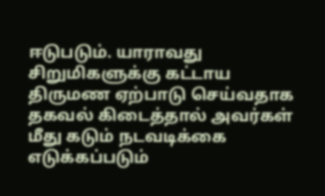ஈடுபடும். யாராவது சிறுமிகளுக்கு கட்டாய திருமண ஏற்பாடு செய்வதாக தகவல் கிடைத்தால் அவர்கள் மீது கடும் நடவடிக்கை எடுக்கப்படும்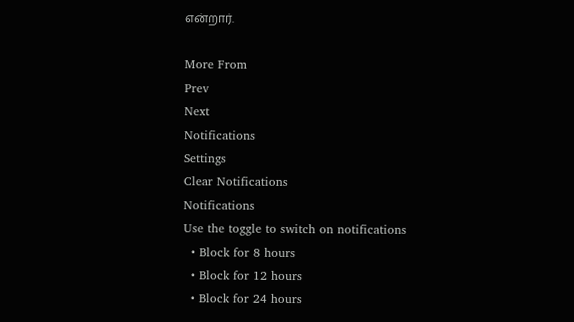என்றார்.

More From
Prev
Next
Notifications
Settings
Clear Notifications
Notifications
Use the toggle to switch on notifications
  • Block for 8 hours
  • Block for 12 hours
  • Block for 24 hours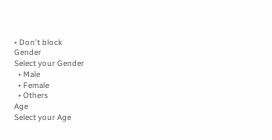• Don't block
Gender
Select your Gender
  • Male
  • Female
  • Others
Age
Select your Age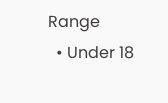Range
  • Under 18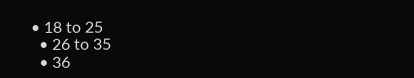• 18 to 25
  • 26 to 35
  • 36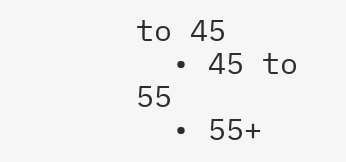to 45
  • 45 to 55
  • 55+